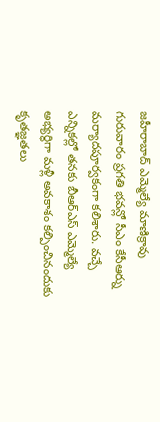జహీరాబాద్ ఎమ్మెల్యే మాణిక్రావు గురువారం ప్రగతి భవన్లో సీఎం కేసీఆర్ను మర్యాదపూర్వకంగా కలిశారు. వచ్చే ఎన్నికల్లో తనకు బీఆర్ఎస్ ఎమ్మెల్యే అభ్యర్థిగా మళ్లీ అవకాశం కల్పించినందుకు కృతజ్ఞతలు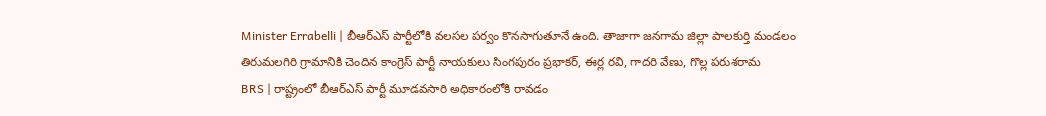Minister Errabelli | బీఆర్ఎస్ పార్టీలోకి వలసల పర్వం కొనసాగుతూనే ఉంది. తాజాగా జనగామ జిల్లా పాలకుర్తి మండలం తిరుమలగిరి గ్రామానికి చెందిన కాంగ్రెస్ పార్టీ నాయకులు సింగపురం ప్రభాకర్, ఈర్ల రవి, గాదరి వేణు, గొల్ల పరుశరామ
BRS | రాష్ట్రంలో బీఆర్ఎస్ పార్టీ మూడవసారి అధికారంలోకి రావడం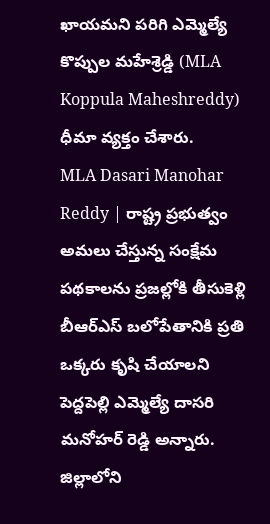ఖాయమని పరిగి ఎమ్మెల్యే కొప్పుల మహేశ్రెడ్డి (MLA Koppula Maheshreddy) ధీమా వ్యక్తం చేశారు.
MLA Dasari Manohar Reddy | రాష్ట్ర ప్రభుత్వం అమలు చేస్తున్న సంక్షేమ పథకాలను ప్రజల్లోకి తీసుకెళ్లి బీఆర్ఎస్ బలోపేతానికి ప్రతి ఒక్కరు కృషి చేయాలని పెద్దపెల్లి ఎమ్మెల్యే దాసరి మనోహర్ రెడ్డి అన్నారు. జిల్లాలోని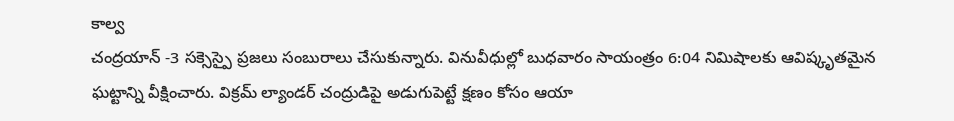కాల్వ
చంద్రయాన్ -3 సక్సెస్పై ప్రజలు సంబురాలు చేసుకున్నారు. వినువీధుల్లో బుధవారం సాయంత్రం 6:04 నిమిషాలకు ఆవిష్కృతమైన ఘట్టాన్ని వీక్షించారు. విక్రమ్ ల్యాండర్ చంద్రుడిపై అడుగుపెట్టే క్షణం కోసం ఆయా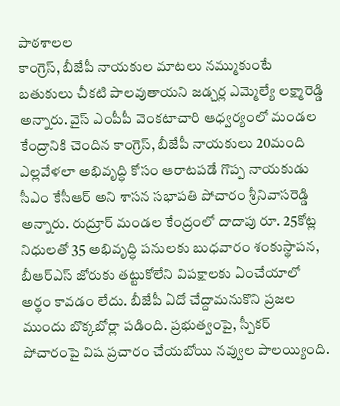పాఠశాలల
కాంగ్రెస్, బీజేపీ నాయకుల మాటలు నమ్ముకుంటే బతుకులు చీకటి పాలవుతాయని జడ్చర్ల ఎమ్మెల్యే లక్ష్మారెడ్డి అన్నారు. వైస్ ఎంపీపీ వెంకటాచారి ఆధ్వర్యంలో మండల కేంద్రానికి చెందిన కాంగ్రెస్, బీజేపీ నాయకులు 20మంది
ఎల్లవేళలా అభివృద్ధి కోసం ఆరాటపడే గొప్ప నాయకుడు సీఎం కేసీఆర్ అని శాసన సభాపతి పోచారం శ్రీనివాసరెడ్డి అన్నారు. రుద్రూర్ మండల కేంద్రంలో దాదాపు రూ. 25కోట్ల నిధులతో 35 అభివృద్ధి పనులకు బుధవారం శంకుస్థాపన,
బీఆర్ఎస్ జోరుకు తట్టుకోలేని విపక్షాలకు ఏంచేయాలో అర్థం కావడం లేదు. బీజేపీ ఏదో చేద్దామనుకొని ప్రజల ముందు బొక్కబోర్లా పడింది. ప్రభుత్వంపై, స్పీకర్ పోచారంపై విష ప్రచారం చేయబోయి నవ్వుల పాలయ్యింది.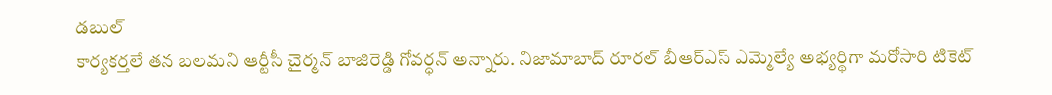డబుల్
కార్యకర్తలే తన బలమని ఆర్టీసీ చైర్మన్ బాజిరెడ్డి గోవర్ధన్ అన్నారు. నిజామాబాద్ రూరల్ బీఆర్ఎస్ ఎమ్మెల్యే అభ్యర్థిగా మరోసారి టికెట్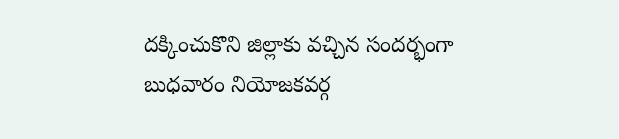దక్కించుకొని జిల్లాకు వచ్చిన సందర్భంగా బుధవారం నియోజకవర్గ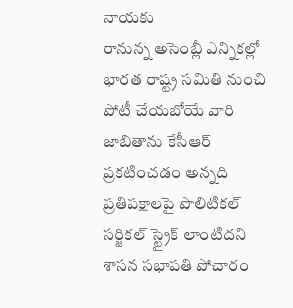నాయకు
రానున్న అసెంబ్లీ ఎన్నికల్లో భారత రాష్ట్ర సమితి నుంచి పోటీ చేయబోయే వారి జాబితాను కేసీఆర్ ప్రకటించడం అన్నది ప్రతిపక్షాలపై పొలిటికల్ సర్జికల్ స్ట్రైక్ లాంటిదని శాసన సభాపతి పోచారం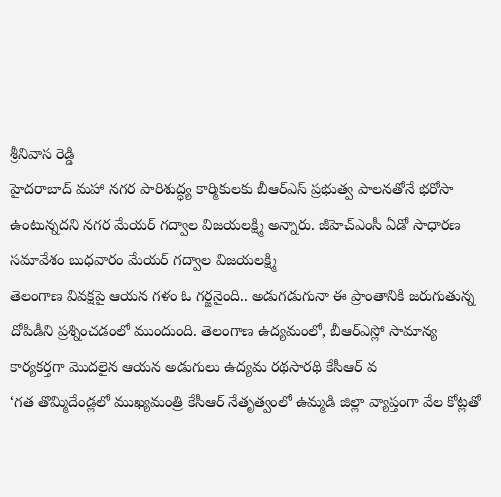శ్రీనివాస రెడ్డి
హైదరాబాద్ మహా నగర పారిశుద్ధ్య కార్మికులకు బీఆర్ఎస్ ప్రభుత్వ పాలనతోనే భరోసా ఉంటున్నదని నగర మేయర్ గద్వాల విజయలక్ష్మి అన్నారు. జీహెచ్ఎంసీ ఏడో సాధారణ సమావేశం బుధవారం మేయర్ గద్వాల విజయలక్ష్మి
తెలంగాణ వివక్షపై ఆయన గళం ఓ గర్జనైంది.. అడుగడుగునా ఈ ప్రాంతానికి జరుగుతున్న దోపిడీని ప్రశ్నించడంలో ముందుంది. తెలంగాణ ఉద్యమంలో, బీఆర్ఎస్లో సామాన్య కార్యకర్తగా మొదలైన ఆయన అడుగులు ఉద్యమ రథసారథి కేసీఆర్ వ
‘గత తొమ్మిదేండ్లలో ముఖ్యమంత్రి కేసీఆర్ నేతృత్వంలో ఉమ్మడి జిల్లా వ్యాప్తంగా వేల కోట్లతో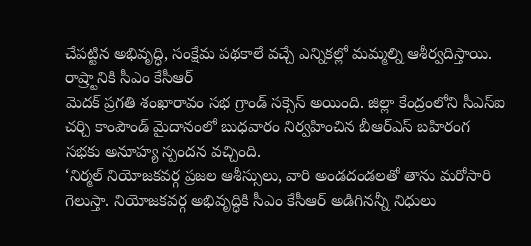చేపట్టిన అభివృద్ధి, సంక్షేమ పథకాలే వచ్చే ఎన్నికల్లో మమ్మల్ని ఆశీర్వదిస్తాయి. రాష్ర్టానికి సీఎం కేసీఆర్
మెదక్ ప్రగతి శంఖారావం సభ గ్రాండ్ సక్సెస్ అయింది. జిల్లా కేంద్రంలోని సీఎస్ఐ చర్చి కాంపౌండ్ మైదానంలో బుధవారం నిర్వహించిన బీఆర్ఎస్ బహిరంగ సభకు అనూహ్య స్పందన వచ్చింది.
‘నిర్మల్ నియోజకవర్గ ప్రజల ఆశీస్సులు, వారి అండదండలతో తాను మరోసారి గెలుస్తా. నియోజకవర్గ అభివృద్ధికి సీఎం కేసీఆర్ అడిగినన్నీ నిధులు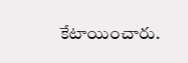కేటాయించారు.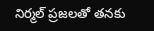నిర్మల్ ప్రజలతో తనకు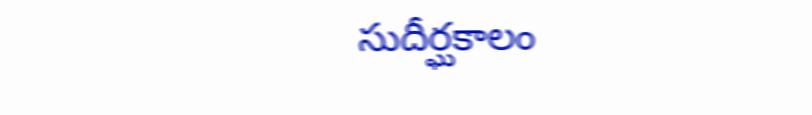సుదీర్ఘకాలం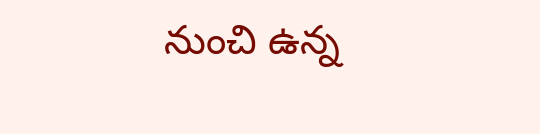నుంచి ఉన్న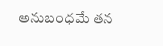అనుబంధమే తన